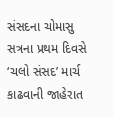સંસદના ચોમાસુ સત્રના પ્રથમ દિવસે ‘ચલો સંસદ’ માર્ચ કાઢવાની જાહેરાત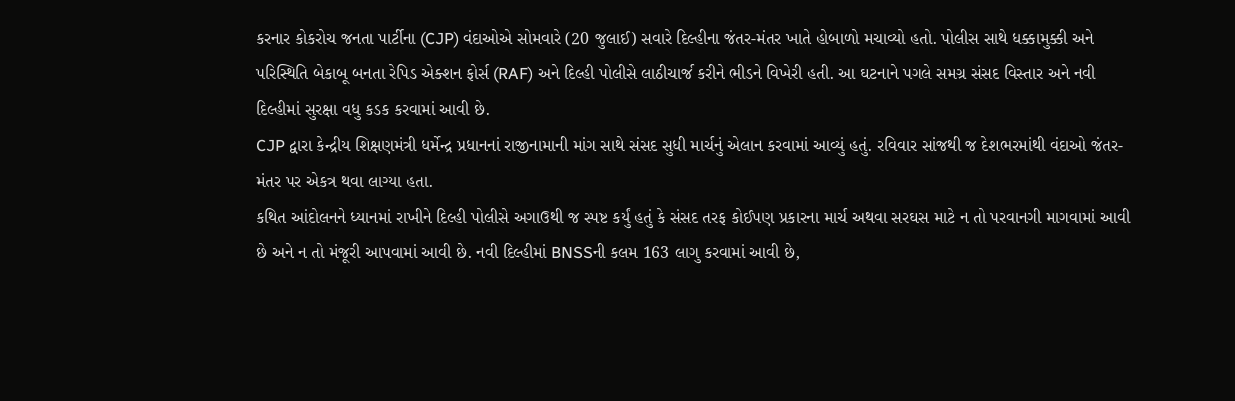કરનાર કોકરોચ જનતા પાર્ટીના (CJP) વંદાઓએ સોમવારે (20 જુલાઈ) સવારે દિલ્હીના જંતર-મંતર ખાતે હોબાળો મચાવ્યો હતો. પોલીસ સાથે ધક્કામુક્કી અને પરિસ્થિતિ બેકાબૂ બનતા રેપિડ એક્શન ફોર્સ (RAF) અને દિલ્હી પોલીસે લાઠીચાર્જ કરીને ભીડને વિખેરી હતી. આ ઘટનાને પગલે સમગ્ર સંસદ વિસ્તાર અને નવી દિલ્હીમાં સુરક્ષા વધુ કડક કરવામાં આવી છે.
CJP દ્વારા કેન્દ્રીય શિક્ષણમંત્રી ધર્મેન્દ્ર પ્રધાનનાં રાજીનામાની માંગ સાથે સંસદ સુધી માર્ચનું એલાન કરવામાં આવ્યું હતું. રવિવાર સાંજથી જ દેશભરમાંથી વંદાઓ જંતર-મંતર પર એકત્ર થવા લાગ્યા હતા.
કથિત આંદોલનને ધ્યાનમાં રાખીને દિલ્હી પોલીસે અગાઉથી જ સ્પષ્ટ કર્યું હતું કે સંસદ તરફ કોઈપણ પ્રકારના માર્ચ અથવા સરઘસ માટે ન તો પરવાનગી માગવામાં આવી છે અને ન તો મંજૂરી આપવામાં આવી છે. નવી દિલ્હીમાં BNSSની કલમ 163 લાગુ કરવામાં આવી છે,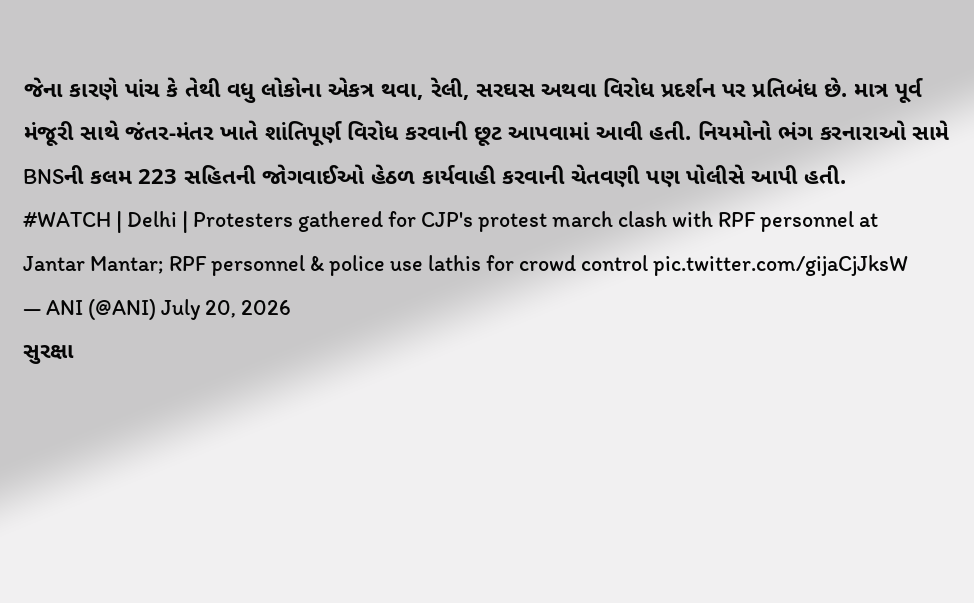જેના કારણે પાંચ કે તેથી વધુ લોકોના એકત્ર થવા, રેલી, સરઘસ અથવા વિરોધ પ્રદર્શન પર પ્રતિબંધ છે. માત્ર પૂર્વ મંજૂરી સાથે જંતર-મંતર ખાતે શાંતિપૂર્ણ વિરોધ કરવાની છૂટ આપવામાં આવી હતી. નિયમોનો ભંગ કરનારાઓ સામે BNSની કલમ 223 સહિતની જોગવાઈઓ હેઠળ કાર્યવાહી કરવાની ચેતવણી પણ પોલીસે આપી હતી.
#WATCH | Delhi | Protesters gathered for CJP's protest march clash with RPF personnel at Jantar Mantar; RPF personnel & police use lathis for crowd control pic.twitter.com/gijaCjJksW
— ANI (@ANI) July 20, 2026
સુરક્ષા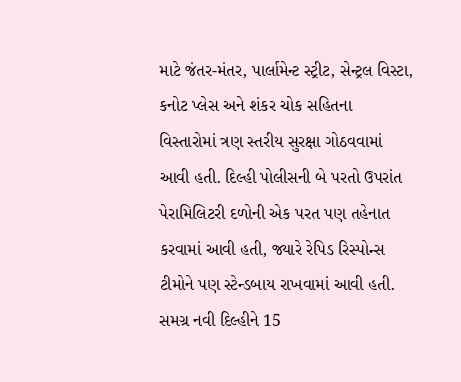માટે જંતર-મંતર, પાર્લામેન્ટ સ્ટ્રીટ, સેન્ટ્રલ વિસ્ટા, કનોટ પ્લેસ અને શંકર ચોક સહિતના વિસ્તારોમાં ત્રણ સ્તરીય સુરક્ષા ગોઠવવામાં આવી હતી. દિલ્હી પોલીસની બે પરતો ઉપરાંત પેરામિલિટરી દળોની એક પરત પણ તહેનાત કરવામાં આવી હતી, જ્યારે રેપિડ રિસ્પોન્સ ટીમોને પણ સ્ટેન્ડબાય રાખવામાં આવી હતી. સમગ્ર નવી દિલ્હીને 15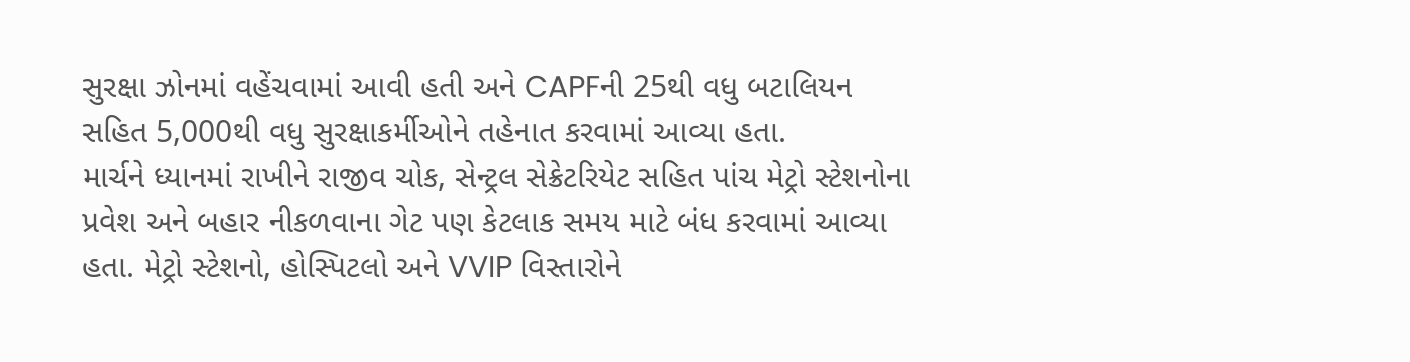સુરક્ષા ઝોનમાં વહેંચવામાં આવી હતી અને CAPFની 25થી વધુ બટાલિયન સહિત 5,000થી વધુ સુરક્ષાકર્મીઓને તહેનાત કરવામાં આવ્યા હતા.
માર્ચને ધ્યાનમાં રાખીને રાજીવ ચોક, સેન્ટ્રલ સેક્રેટરિયેટ સહિત પાંચ મેટ્રો સ્ટેશનોના પ્રવેશ અને બહાર નીકળવાના ગેટ પણ કેટલાક સમય માટે બંધ કરવામાં આવ્યા હતા. મેટ્રો સ્ટેશનો, હોસ્પિટલો અને VVIP વિસ્તારોને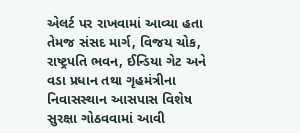એલર્ટ પર રાખવામાં આવ્યા હતા તેમજ સંસદ માર્ગ, વિજય ચોક, રાષ્ટ્રપતિ ભવન, ઈન્ડિયા ગેટ અને વડા પ્રધાન તથા ગૃહમંત્રીના નિવાસસ્થાન આસપાસ વિશેષ સુરક્ષા ગોઠવવામાં આવી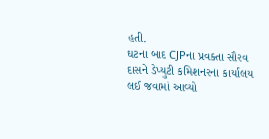હતી.
ઘટના બાદ CJPના પ્રવક્તા સૌરવ દાસને ડેપ્યુટી કમિશનરના કાર્યાલય લઈ જવામાં આવ્યો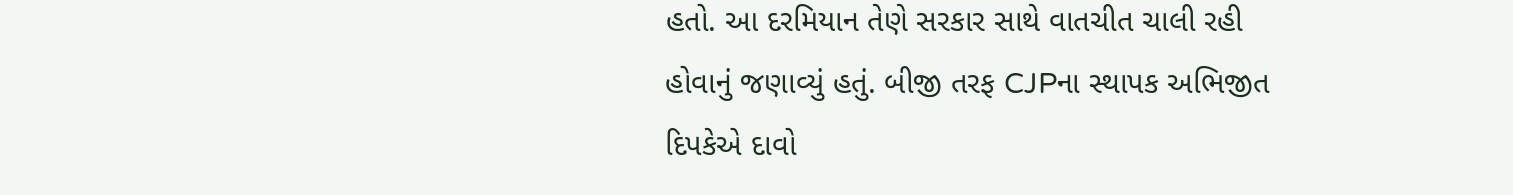હતો. આ દરમિયાન તેણે સરકાર સાથે વાતચીત ચાલી રહી હોવાનું જણાવ્યું હતું. બીજી તરફ CJPના સ્થાપક અભિજીત દિપકેએ દાવો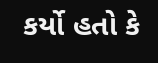કર્યો હતો કે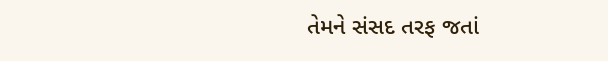તેમને સંસદ તરફ જતાં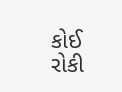કોઈ રોકી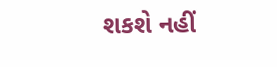શકશે નહીં